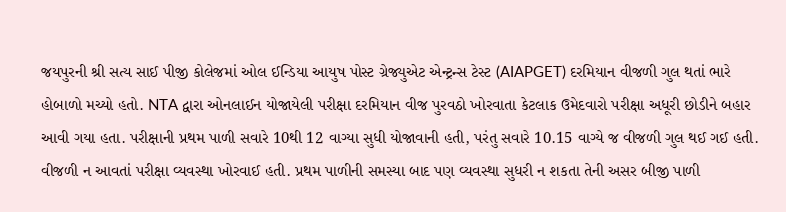જયપુરની શ્રી સત્ય સાઈ પીજી કોલેજમાં ઓલ ઈન્ડિયા આયુષ પોસ્ટ ગ્રેજ્યુએટ એન્ટ્રન્સ ટેસ્ટ (AIAPGET) દરમિયાન વીજળી ગુલ થતાં ભારે હોબાળો મચ્યો હતો. NTA દ્વારા ઓનલાઈન યોજાયેલી પરીક્ષા દરમિયાન વીજ પુરવઠો ખોરવાતા કેટલાક ઉમેદવારો પરીક્ષા અધૂરી છોડીને બહાર આવી ગયા હતા. પરીક્ષાની પ્રથમ પાળી સવારે 10થી 12 વાગ્યા સુધી યોજાવાની હતી, પરંતુ સવારે 10.15 વાગ્યે જ વીજળી ગુલ થઈ ગઈ હતી. વીજળી ન આવતાં પરીક્ષા વ્યવસ્થા ખોરવાઈ હતી. પ્રથમ પાળીની સમસ્યા બાદ પણ વ્યવસ્થા સુધરી ન શકતા તેની અસર બીજી પાળી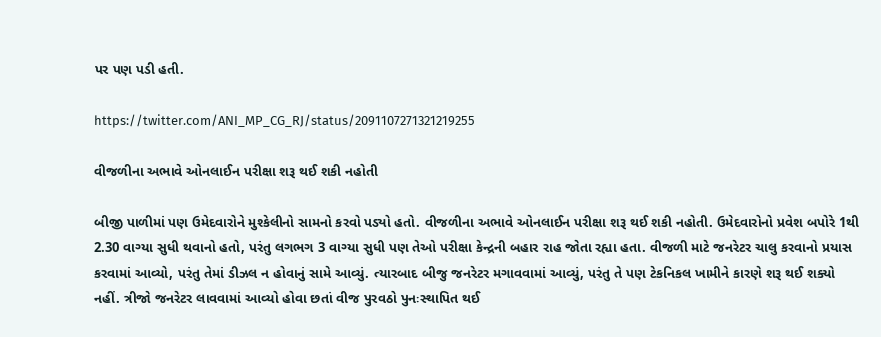પર પણ પડી હતી.

https://twitter.com/ANI_MP_CG_RJ/status/2091107271321219255

વીજળીના અભાવે ઓનલાઈન પરીક્ષા શરૂ થઈ શકી નહોતી

બીજી પાળીમાં પણ ઉમેદવારોને મુશ્કેલીનો સામનો કરવો પડ્યો હતો. વીજળીના અભાવે ઓનલાઈન પરીક્ષા શરૂ થઈ શકી નહોતી. ઉમેદવારોનો પ્રવેશ બપોરે 1થી 2.30 વાગ્યા સુધી થવાનો હતો, પરંતુ લગભગ 3 વાગ્યા સુધી પણ તેઓ પરીક્ષા કેન્દ્રની બહાર રાહ જોતા રહ્યા હતા. વીજળી માટે જનરેટર ચાલુ કરવાનો પ્રયાસ કરવામાં આવ્યો, પરંતુ તેમાં ડીઝલ ન હોવાનું સામે આવ્યું. ત્યારબાદ બીજુ જનરેટર મગાવવામાં આવ્યું, પરંતુ તે પણ ટેકનિકલ ખામીને કારણે શરૂ થઈ શક્યો નહીં. ત્રીજો જનરેટર લાવવામાં આવ્યો હોવા છતાં વીજ પુરવઠો પુનઃસ્થાપિત થઈ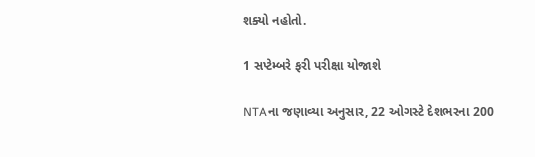શક્યો નહોતો.

1 સપ્ટેમ્બરે ફરી પરીક્ષા યોજાશે

NTAના જણાવ્યા અનુસાર, 22 ઓગસ્ટે દેશભરના 200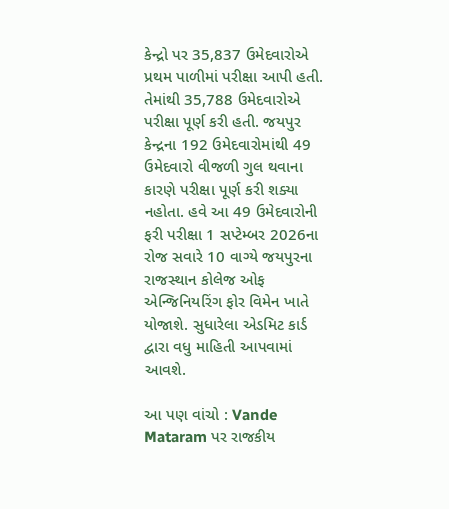કેન્દ્રો પર 35,837 ઉમેદવારોએ પ્રથમ પાળીમાં પરીક્ષા આપી હતી. તેમાંથી 35,788 ઉમેદવારોએ પરીક્ષા પૂર્ણ કરી હતી. જયપુર કેન્દ્રના 192 ઉમેદવારોમાંથી 49 ઉમેદવારો વીજળી ગુલ થવાના કારણે પરીક્ષા પૂર્ણ કરી શક્યા નહોતા. હવે આ 49 ઉમેદવારોની ફરી પરીક્ષા 1 સપ્ટેમ્બર 2026ના રોજ સવારે 10 વાગ્યે જયપુરના રાજસ્થાન કોલેજ ઓફ એન્જિનિયરિંગ ફોર વિમેન ખાતે યોજાશે. સુધારેલા એડમિટ કાર્ડ દ્વારા વધુ માહિતી આપવામાં આવશે.

આ પણ વાંચો : Vande Mataram પર રાજકીય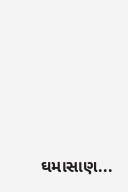ઘમાસાણ...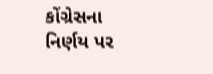કોંગ્રેસના નિર્ણય પર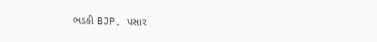ભડકી BJP, પસાર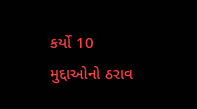કર્યો 10 મુદ્દાઓનો ઠરાવ